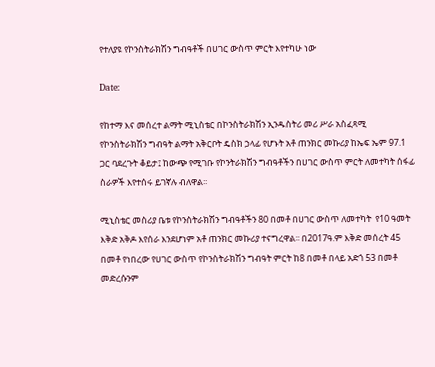የተለያዩ የኮንስትራክሽን ግብዓቶች በሀገር ውስጥ ምርት እየተካሁ ነው

Date:

የከተማ እና መሰረተ ልማት ሚኒስቴር በኮንስትራክሽን ኢንዱስትሪ መሪ ሥራ አስፈጻሚ የኮንስትራክሽን ግብዓት ልማት አቅርቦት ዴስክ ኃላፊ የሆኑት አቶ ጠንክር መኩሪያ ከኤፍ ኤም 97.1 ጋር ባደረጉት ቆይታ፤ ከውጭ የሚገቡ የኮንትራክሽን ግብዓቶችን በሀገር ውስጥ ምርት ለመተካት ሰፋፊ ስራዎች እየተሰሩ ይገኛሉ ብለዋል፡፡

ሚኒስቴር መስሪያ ቤቱ የኮንስትራክሽን ግብዓቶችን 80 በመቶ በሀገር ውስጥ ለመተካት  የ10 ዓመት እቅድ አቅዶ እየሰራ እንደሆነም አቶ ጠንክር መኩሪያ ተናግረዋል፡፡ በ2017ዓ.ም እቅድ መሰረት 45 በመቶ የነበረው የሀገር ውስጥ የኮንስትራክሽን ግብዓት ምርት ከ8 በመቶ በላይ አድጎ 53 በመቶ መድረሱንም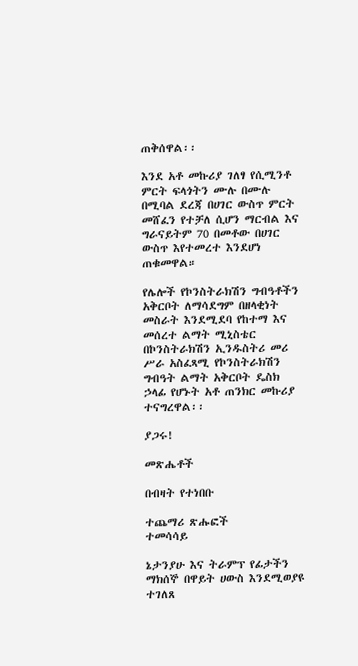ጠቅሰዋል፡፡

እንደ አቶ መኩሪያ ገለፃ የሲሚንቶ ምርት ፍላጎትን ሙሉ በሙሉ በሚባል ደረጃ በሀገር ውስጥ ምርት መሸፈን የተቻለ ሲሆን ማርብል እና ግራናይትም 70 በመቶው በሀገር ውስጥ እየተመረተ እንደሆነ ጠቁመዋል።

የሌሎች የኮንስትራክሽን ግብዓቶችን አቅርቦት ለማሳደግም በዘላቂነት መስራት እንደሚደባ የከተማ እና መሰረተ ልማት ሚኒስቴር በኮንስትራክሽን ኢንዱስትሪ መሪ ሥራ አስፈጻሚ የኮንስትራክሽን ግብዓት ልማት አቅርቦት ዴስክ ኃላፊ የሆኑት አቶ ጠንክር መኩሪያ ተናግረዋል፡፡

ያጋሩ!

መጽሔቶች

በብዛት የተነበቡ

ተጨማሪ ጽሑፎች
ተመሳሳይ

ኔታንያሁ እና ትራምፕ የፊታችን ማክሰኞ በዋይት ሀውስ እንደሚወያዩ ተገለጸ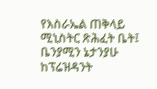የእስራኤል ጠቅላይ ሚኒስትር ጽሕፈት ቤት፤ ቤንያሚን ኔታንያሁ ከፕሬዝዳንት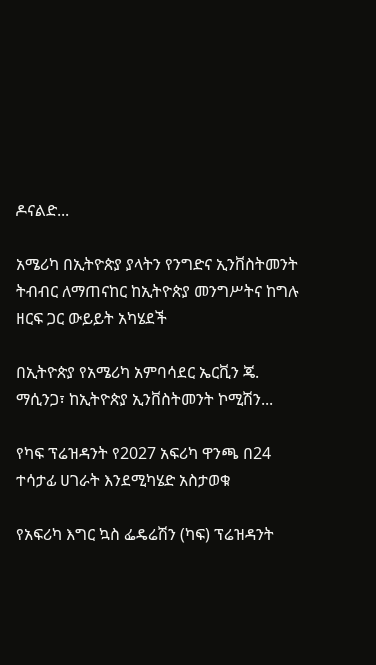ዶናልድ...

አሜሪካ በኢትዮጵያ ያላትን የንግድና ኢንቨስትመንት ትብብር ለማጠናከር ከኢትዮጵያ መንግሥትና ከግሉ ዘርፍ ጋር ውይይት አካሄደች

በኢትዮጵያ የአሜሪካ አምባሳደር ኤርቪን ጄ. ማሲንጋ፣ ከኢትዮጵያ ኢንቨስትመንት ኮሚሽን...

የካፍ ፕሬዝዳንት የ2027 አፍሪካ ዋንጫ በ24 ተሳታፊ ሀገራት እንደሚካሄድ አስታወቁ

የአፍሪካ እግር ኳስ ፌዴሬሽን (ካፍ) ፕሬዝዳንት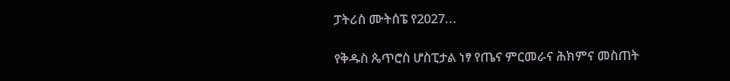ፓትሪስ ሙትሰፔ የ2027...

የቅዱስ ጴጥሮስ ሆስፒታል ነፃ የጤና ምርመራና ሕክምና መስጠት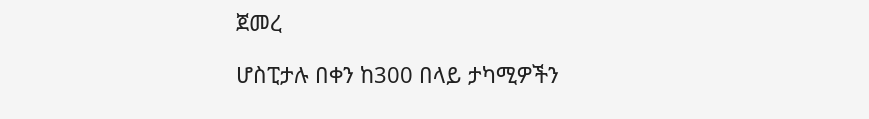ጀመረ

ሆስፒታሉ በቀን ከ300 በላይ ታካሚዎችን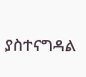ያስተናግዳል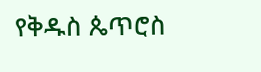የቅዱስ ጴጥሮስ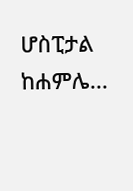ሆስፒታል ከሐምሌ...